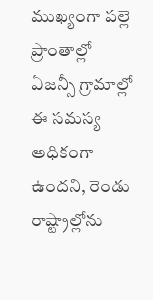ముఖ్యంగా పల్లె ప్రాంతాల్లో ఏజన్సీ గ్రామాల్లో ఈ సమస్య అధికంగా ఉందని, రెండు రాష్ట్రాల్లోను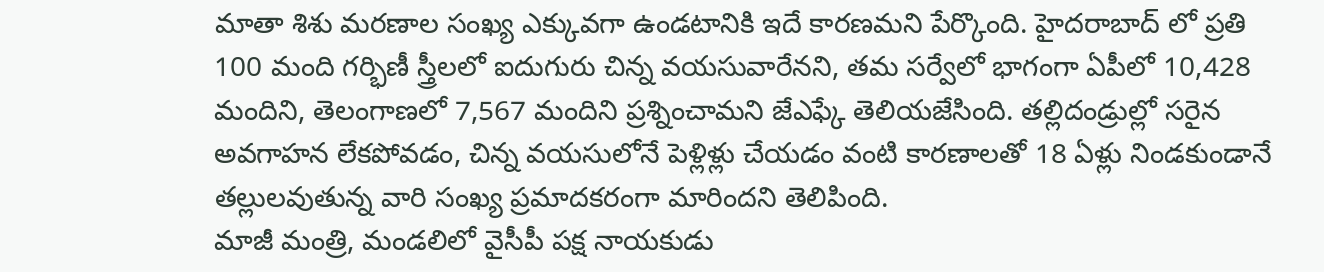మాతా శిశు మరణాల సంఖ్య ఎక్కువగా ఉండటానికి ఇదే కారణమని పేర్కొంది. హైదరాబాద్ లో ప్రతి 100 మంది గర్భిణీ స్త్రీలలో ఐదుగురు చిన్న వయసువారేనని, తమ సర్వేలో భాగంగా ఏపీలో 10,428 మందిని, తెలంగాణలో 7,567 మందిని ప్రశ్నించామని జేఎఫ్కే తెలియజేసింది. తల్లిదండ్రుల్లో సరైన అవగాహన లేకపోవడం, చిన్న వయసులోనే పెళ్లిళ్లు చేయడం వంటి కారణాలతో 18 ఏళ్లు నిండకుండానే తల్లులవుతున్న వారి సంఖ్య ప్రమాదకరంగా మారిందని తెలిపింది.
మాజీ మంత్రి, మండలిలో వైసీపీ పక్ష నాయకుడు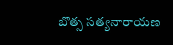బొత్స సత్యనారాయణ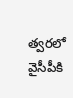త్వరలో వైసీపీకి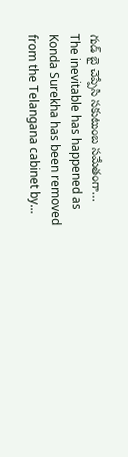గుడ్ బై చెప్పేసి సకుటుంబ సమేతంగా…
The inevitable has happened as Konda Surekha has been removed from the Telangana cabinet by…